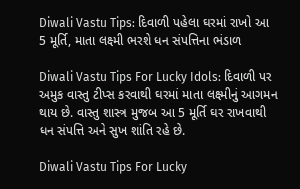Diwali Vastu Tips: દિવાળી પહેલા ઘરમાં રાખો આ 5 મૂર્તિ, માતા લક્ષ્મી ભરશે ધન સંપત્તિના ભંડાળ

Diwali Vastu Tips For Lucky Idols: દિવાળી પર અમુક વાસ્તુ ટીપ્સ કરવાથી ઘરમાં માતા લક્ષ્મીનું આગમન થાય છે. વાસ્તુ શાસ્ત્ર મુજબ આ 5 મૂર્તિ ઘર રાખવાથી ધન સંપત્તિ અને સુખ શાંતિ રહે છે.

Diwali Vastu Tips For Lucky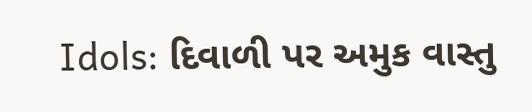Idols: દિવાળી પર અમુક વાસ્તુ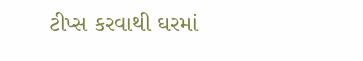ટીપ્સ કરવાથી ઘરમાં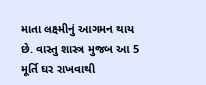માતા લક્ષ્મીનું આગમન થાય છે. વાસ્તુ શાસ્ત્ર મુજબ આ 5 મૂર્તિ ઘર રાખવાથી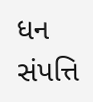ધન સંપત્તિ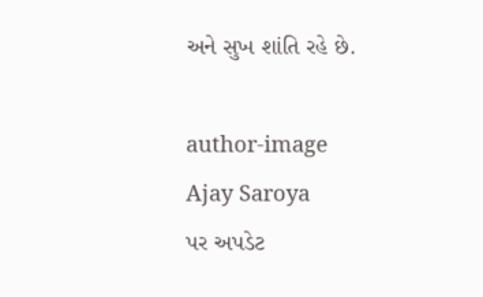અને સુખ શાંતિ રહે છે.

author-image
Ajay Saroya
પર અપડેટ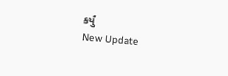કર્યું
New Update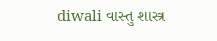diwali વાસ્તુ શાસ્ત્ર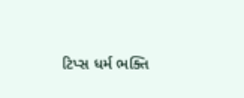ટિપ્સ ધર્મ ભક્તિ